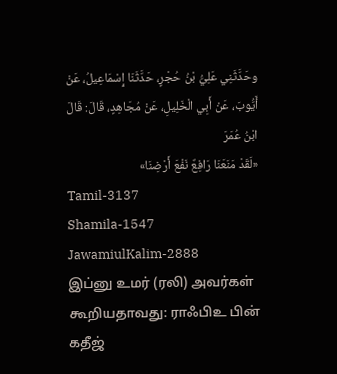وحَدَّثَنِي عَلِيُّ بْنُ حُجْرٍ، حَدَّثَنَا إِسْمَاعِيلُ، عَنْ أَيُّوبَ، عَنْ أَبِي الْخَلِيلِ، عَنْ مُجَاهِدٍ، قَالَ: قَالَ ابْنُ عُمَرَ
«لَقَدْ مَنَعَنَا رَافِعٌ نَفْعَ أَرْضِنَا»
Tamil-3137
Shamila-1547
JawamiulKalim-2888
இப்னு உமர் (ரலி) அவர்கள் கூறியதாவது: ராஃபிஉ பின் கதீஜ்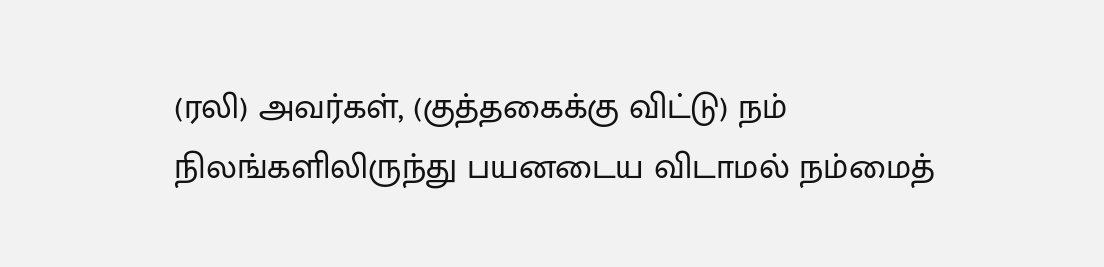(ரலி) அவர்கள், (குத்தகைக்கு விட்டு) நம் நிலங்களிலிருந்து பயனடைய விடாமல் நம்மைத்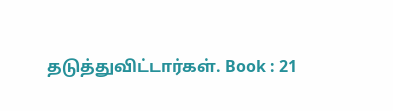தடுத்துவிட்டார்கள். Book : 21